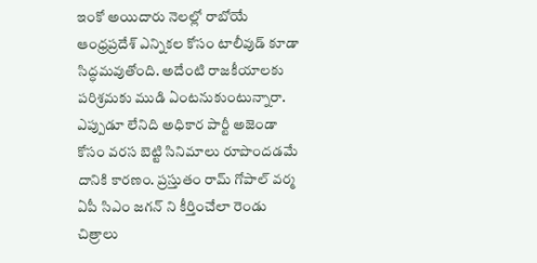ఇంకో అయిదారు నెలల్లో రాబోయే ఆంధ్రప్రదేశ్ ఎన్నికల కోసం టాలీవుడ్ కూడా సిద్ధమవుతోంది. అదేంటి రాజకీయాలకు పరిశ్రమకు ముడి ఏంటనుకుంటున్నారా. ఎప్పుడూ లేనిది అధికార పార్టీ అజెండా కోసం వరస బెట్టి సినిమాలు రూపొందడమే దానికి కారణం. ప్రస్తుతం రామ్ గోపాల్ వర్మ ఏపీ సిఎం జగన్ ని కీర్తించేలా రెండు చిత్రాలు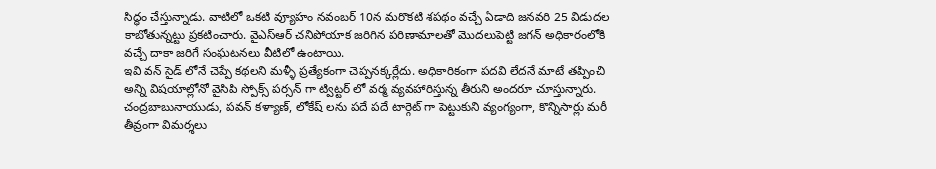సిద్ధం చేస్తున్నాడు. వాటిలో ఒకటి వ్యూహం నవంబర్ 10న మరొకటి శపథం వచ్చే ఏడాది జనవరి 25 విడుదల కాబోతున్నట్టు ప్రకటించారు. వైఎస్ఆర్ చనిపోయాక జరిగిన పరిణామాలతో మొదలుపెట్టి జగన్ అధికారంలోకి వచ్చే దాకా జరిగే సంఘటనలు వీటిలో ఉంటాయి.
ఇవి వన్ సైడ్ లోనే చెప్పే కథలని మళ్ళీ ప్రత్యేకంగా చెప్పనక్కర్లేదు. అధికారికంగా పదవి లేదనే మాటే తప్పించి అన్ని విషయాల్లోనో వైసిపి స్పోక్స్ పర్సన్ గా ట్విట్టర్ లో వర్మ వ్యవహారిస్తున్న తీరుని అందరూ చూస్తున్నారు. చంద్రబాబునాయుడు, పవన్ కళ్యాణ్, లోకేష్ లను పదే పదే టార్గెట్ గా పెట్టుకుని వ్యంగ్యంగా, కొన్నిసార్లు మరీ తీవ్రంగా విమర్శలు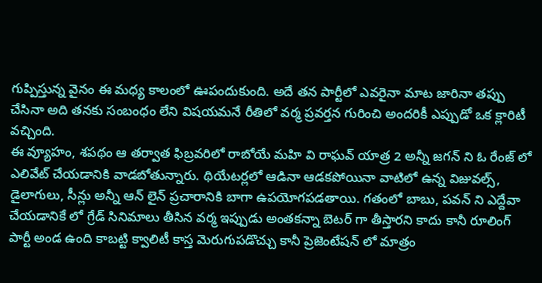గుప్పిస్తున్న వైనం ఈ మధ్య కాలంలో ఊపందుకుంది. అదే తన పార్టీలో ఎవరైనా మాట జారినా తప్పు చేసినా అది తనకు సంబంధం లేని విషయమనే రీతిలో వర్మ ప్రవర్తన గురించి అందరికీ ఎప్పుడో ఒక క్లారిటీ వచ్చింది.
ఈ వ్యూహం, శపథం ఆ తర్వాత ఫిబ్రవరిలో రాబోయే మహి వి రాఘవ్ యాత్ర 2 అన్నీ జగన్ ని ఓ రేంజ్ లో ఎలివేట్ చేయడానికి వాడబోతున్నారు. థియేటర్లలో ఆడినా ఆడకపోయినా వాటిలో ఉన్న విజువల్స్, డైలాగులు, సీన్లు అన్నీ ఆన్ లైన్ ప్రచారానికి బాగా ఉపయోగపడతాయి. గతంలో బాబు, పవన్ ని ఎద్దేవా చేయడానికే లో గ్రేడ్ సినిమాలు తీసిన వర్మ ఇప్పుడు అంతకన్నా బెటర్ గా తీస్తారని కాదు కానీ రూలింగ్ పార్టీ అండ ఉంది కాబట్టి క్వాలిటీ కాస్త మెరుగుపడొచ్చు కానీ ప్రెజెంటేషన్ లో మాత్రం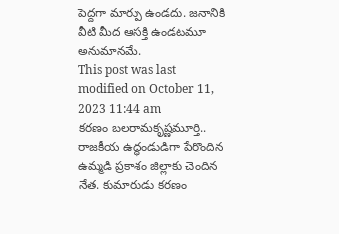పెద్దగా మార్పు ఉండదు. జనానికి వీటి మీద ఆసక్తి ఉండటమూ అనుమానమే.
This post was last modified on October 11, 2023 11:44 am
కరణం బలరామకృష్ణమూర్తి.. రాజకీయ ఉద్ధండుడిగా పేరొందిన ఉమ్మడి ప్రకాశం జిల్లాకు చెందిన నేత. కుమారుడు కరణం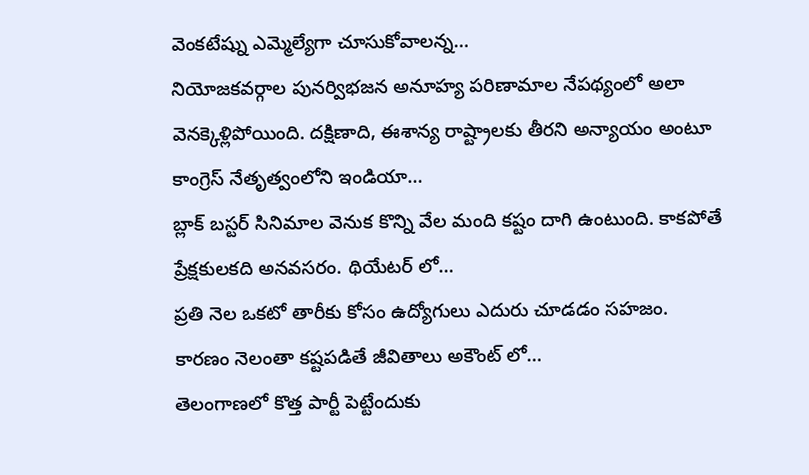వెంకటేష్ను ఎమ్మెల్యేగా చూసుకోవాలన్న…
నియోజకవర్గాల పునర్విభజన అనూహ్య పరిణామాల నేపథ్యంలో అలా వెనక్కెళ్లిపోయింది. దక్షిణాది, ఈశాన్య రాష్ట్రాలకు తీరని అన్యాయం అంటూ కాంగ్రెస్ నేతృత్వంలోని ఇండియా…
బ్లాక్ బస్టర్ సినిమాల వెనుక కొన్ని వేల మంది కష్టం దాగి ఉంటుంది. కాకపోతే ప్రేక్షకులకది అనవసరం. థియేటర్ లో…
ప్రతి నెల ఒకటో తారీకు కోసం ఉద్యోగులు ఎదురు చూడడం సహజం. కారణం నెలంతా కష్టపడితే జీవితాలు అకౌంట్ లో…
తెలంగాణలో కొత్త పార్టీ పెట్టేందుకు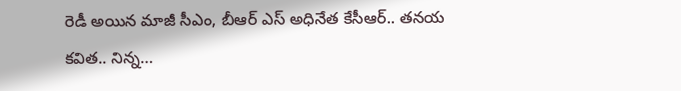రెడీ అయిన మాజీ సీఎం, బీఆర్ ఎస్ అధినేత కేసీఆర్.. తనయ కవిత.. నిన్న…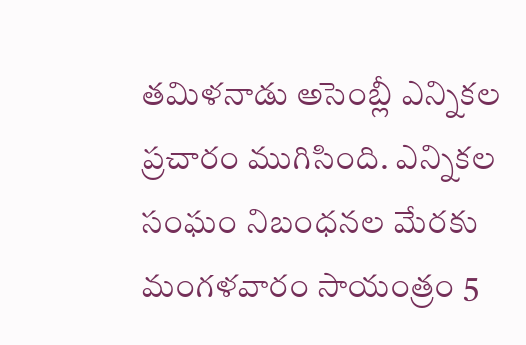తమిళనాడు అసెంబ్లీ ఎన్నికల ప్రచారం ముగిసింది. ఎన్నికల సంఘం నిబంధనల మేరకు మంగళవారం సాయంత్రం 5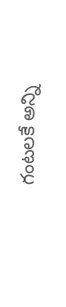గంటలకే అన్ని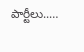పార్టీలు..…